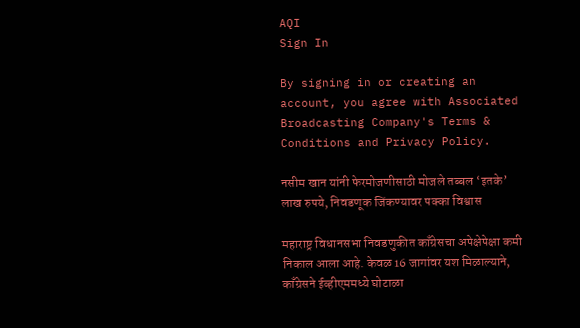AQI
Sign In

By signing in or creating an account, you agree with Associated Broadcasting Company's Terms & Conditions and Privacy Policy.

नसीम खान यांनी फेरमोजणीसाठी मोजले तब्बल ‘इतके’ लाख रुपये, निवडणूक जिंकण्यावर पक्का विश्वास

महाराष्ट्र विधानसभा निवडणुकीत काँग्रेसचा अपेक्षेपेक्षा कमी निकाल आला आहे. केवळ 16 जागांवर यश मिळाल्याने, काँग्रेसने ईव्हीएममध्ये घोटाळा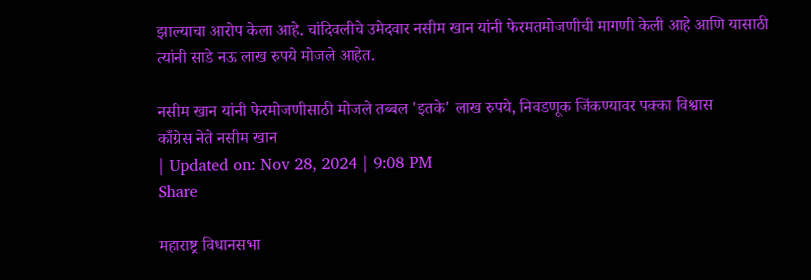झाल्याचा आरोप केला आहे. चांदिवलीचे उमेदवार नसीम खान यांनी फेरमतमोजणीची मागणी केली आहे आणि यासाठी त्यांनी साडे नऊ लाख रुपये मोजले आहेत.

नसीम खान यांनी फेरमोजणीसाठी मोजले तब्बल 'इतके' लाख रुपये, निवडणूक जिंकण्यावर पक्का विश्वास
काँग्रेस नेते नसीम खान
| Updated on: Nov 28, 2024 | 9:08 PM
Share

महाराष्ट्र विधानसभा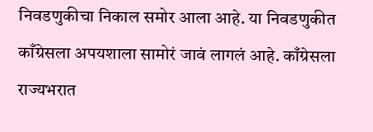निवडणुकीचा निकाल समोर आला आहे. या निवडणुकीत काँग्रेसला अपयशाला सामोरं जावं लागलं आहे. काँग्रेसला राज्यभरात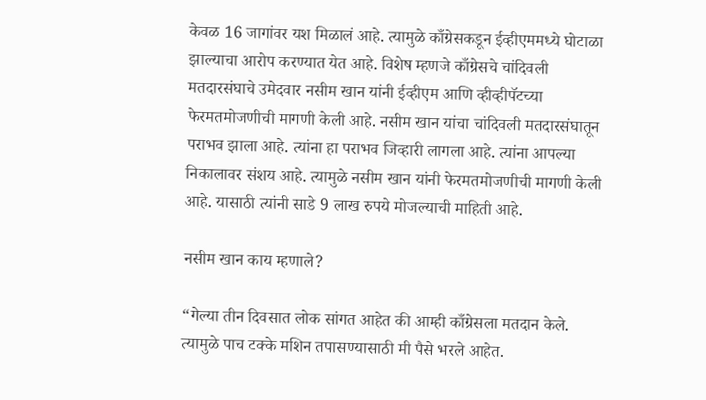केवळ 16 जागांवर यश मिळालं आहे. त्यामुळे काँग्रेसकडून ईव्हीएममध्ये घोटाळा झाल्याचा आरोप करण्यात येत आहे. विशेष म्हणजे काँग्रेसचे चांदिवली मतदारसंघाचे उमेदवार नसीम खान यांनी ईव्हीएम आणि व्हीव्हीपॅटच्या फेरमतमोजणीची मागणी केली आहे. नसीम खान यांचा चांदिवली मतदारसंघातून पराभव झाला आहे. त्यांना हा पराभव जिव्हारी लागला आहे. त्यांना आपल्या निकालावर संशय आहे. त्यामुळे नसीम खान यांनी फेरमतमोजणीची मागणी केली आहे. यासाठी त्यांनी साडे 9 लाख रुपये मोजल्याची माहिती आहे.

नसीम खान काय म्हणाले?

“गेल्या तीन दिवसात लोक सांगत आहेत की आम्ही काँग्रेसला मतदान केले. त्यामुळे पाच टक्के मशिन तपासण्यासाठी मी पैसे भरले आहेत.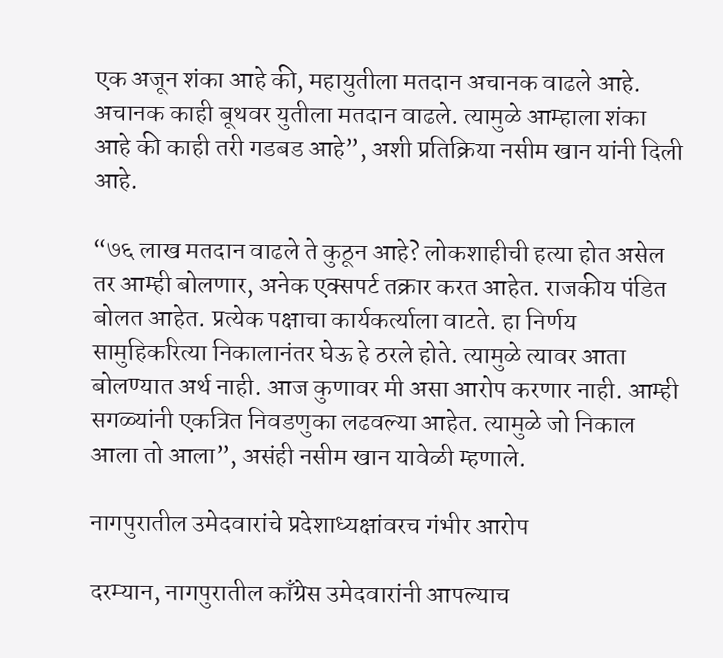एक अजून शंका आहे की, महायुतीला मतदान अचानक वाढले आहे. अचानक काही बूथवर युतीला मतदान वाढले. त्यामुळे आम्हाला शंका आहे की काही तरी गडबड आहे”, अशी प्रतिक्रिया नसीम खान यांनी दिली आहे.

“७६ लाख मतदान वाढले ते कुठून आहे? लोकशाहीची हत्या होत असेल तर आम्ही बोलणार, अनेक एक्सपर्ट तक्रार करत आहेत. राजकीय पंडित बोलत आहेत. प्रत्येक पक्षाचा कार्यकर्त्याला वाटते. हा निर्णय सामुहिकरित्या निकालानंतर घेऊ हे ठरले होते. त्यामुळे त्यावर आता बोलण्यात अर्थ नाही. आज कुणावर मी असा आरोप करणार नाही. आम्ही सगळ्यांनी एकत्रित निवडणुका लढवल्या आहेत. त्यामुळे जो निकाल आला तो आला”, असंही नसीम खान यावेळी म्हणाले.

नागपुरातील उमेदवारांचे प्रदेशाध्यक्षांवरच गंभीर आरोप

दरम्यान, नागपुरातील काँग्रेस उमेदवारांनी आपल्याच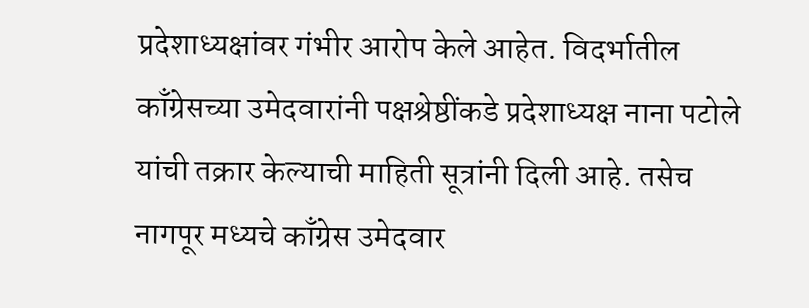प्रदेशाध्यक्षांवर गंभीर आरोप केले आहेत. विदर्भातील काँग्रेसच्या उमेदवारांनी पक्षश्रेष्ठींकडे प्रदेशाध्यक्ष नाना पटोले यांची तक्रार केल्याची माहिती सूत्रांनी दिली आहे. तसेच नागपूर मध्यचे काँग्रेस उमेदवार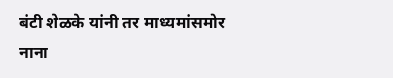बंटी शेळके यांनी तर माध्यमांसमोर नाना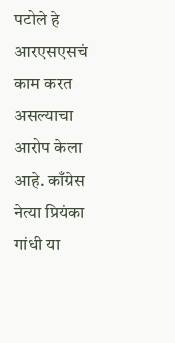पटोले हे आरएसएसचं काम करत असल्याचा आरोप केला आहे. काँग्रेस नेत्या प्रियंका गांधी या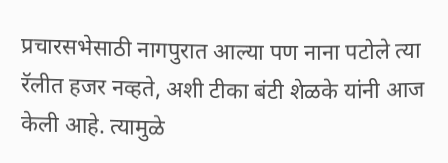प्रचारसभेसाठी नागपुरात आल्या पण नाना पटोले त्या रॅलीत हजर नव्हते, अशी टीका बंटी शेळके यांनी आज केली आहे. त्यामुळे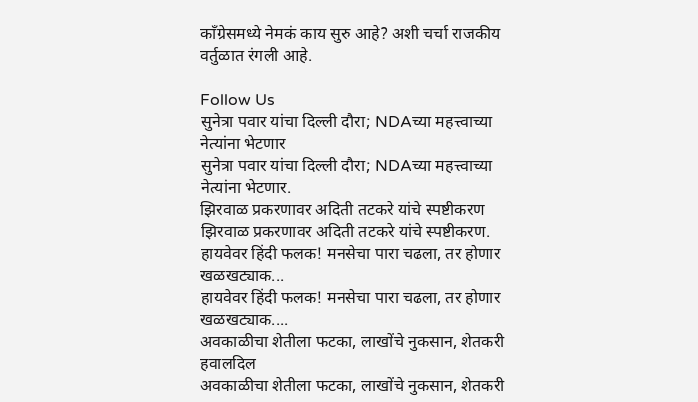काँग्रेसमध्ये नेमकं काय सुरु आहे? अशी चर्चा राजकीय वर्तुळात रंगली आहे.

Follow Us
सुनेत्रा पवार यांचा दिल्ली दौरा; NDAच्या महत्त्वाच्या नेत्यांना भेटणार
सुनेत्रा पवार यांचा दिल्ली दौरा; NDAच्या महत्त्वाच्या नेत्यांना भेटणार.
झिरवाळ प्रकरणावर अदिती तटकरे यांचे स्पष्टीकरण
झिरवाळ प्रकरणावर अदिती तटकरे यांचे स्पष्टीकरण.
हायवेवर हिंदी फलक! मनसेचा पारा चढला, तर होणार खळखट्याक...
हायवेवर हिंदी फलक! मनसेचा पारा चढला, तर होणार खळखट्याक....
अवकाळीचा शेतीला फटका, लाखोंचे नुकसान, शेतकरी हवालदिल
अवकाळीचा शेतीला फटका, लाखोंचे नुकसान, शेतकरी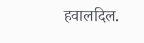हवालदिल.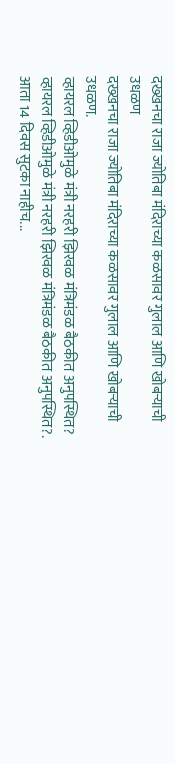दख्खनचा राजा ज्योतिबा मंदिराच्या कळसावर गुलाल आणि खोबऱ्याची उधळण
दख्खनचा राजा ज्योतिबा मंदिराच्या कळसावर गुलाल आणि खोबऱ्याची उधळण.
व्हायरल व्हिडीओमुळे मंत्री नरहरी झिरवळ मंत्रिमंडळ बैठकीत अनुपस्थित?
व्हायरल व्हिडीओमुळे मंत्री नरहरी झिरवळ मंत्रिमंडळ बैठकीत अनुपस्थित?.
आता 14 दिवस सुटका नाहीच...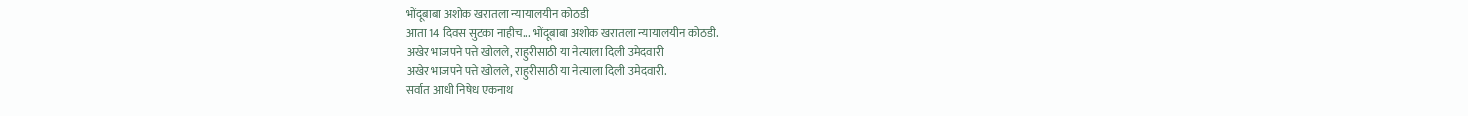भोंदूबाबा अशोक खरातला न्यायालयीन कोठडी
आता 14 दिवस सुटका नाहीच... भोंदूबाबा अशोक खरातला न्यायालयीन कोठडी.
अखेर भाजपने पत्ते खोलले, राहुरीसाठी या नेत्याला दिली उमेदवारी
अखेर भाजपने पत्ते खोलले, राहुरीसाठी या नेत्याला दिली उमेदवारी.
सर्वात आधी निषेध एकनाथ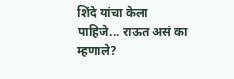शिंदे यांचा केला पाहिजे... राऊत असं का म्हणाले?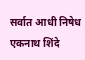सर्वात आधी निषेध एकनाथ शिंदे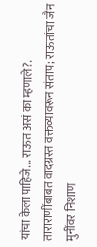यांचा केला पाहिजे... राऊत असं का म्हणाले?.
ताराराणींबाबत वादग्रस्त वक्तव्यावरून संताप; राऊतांचा जैन मुनींवर निशाण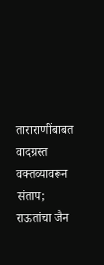ताराराणींबाबत वादग्रस्त वक्तव्यावरून संताप; राऊतांचा जैन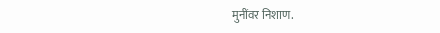मुनींवर निशाण.